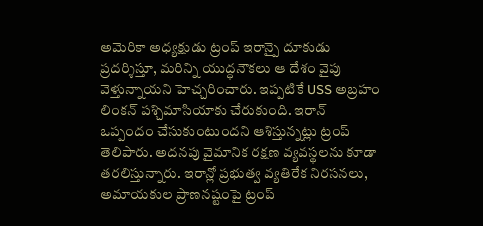అమెరికా అధ్యక్షుడు ట్రంప్ ఇరాన్పై దూకుడు ప్రదర్శిస్తూ, మరిన్ని యుద్ధనౌకలు ఆ దేశం వైపు వెళ్తున్నాయని హెచ్చరించారు. ఇప్పటికే USS అబ్రహం లింకన్ పశ్చిమాసియాకు చేరుకుంది. ఇరాన్ ఒప్పందం చేసుకుంటుందని ఆశిస్తున్నట్లు ట్రంప్ తెలిపారు. అదనపు వైమానిక రక్షణ వ్యవస్థలను కూడా తరలిస్తున్నారు. ఇరాన్లో ప్రభుత్వ వ్యతిరేక నిరసనలు, అమాయకుల ప్రాణనష్టంపై ట్రంప్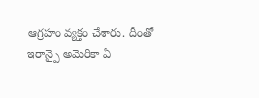ఆగ్రహం వ్యక్తం చేశారు. దీంతో ఇరాన్పై అమెరికా ఏ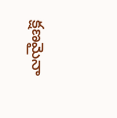క్షణమైనా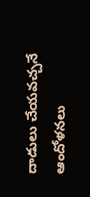దాడులు చేయవచ్చనే ఆందోళనలు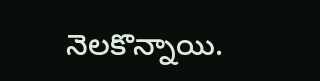నెలకొన్నాయి.